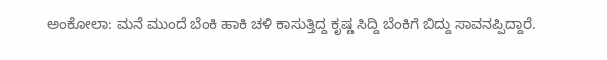ಅಂಕೋಲಾ: ಮನೆ ಮುಂದೆ ಬೆಂಕಿ ಹಾಕಿ ಚಳಿ ಕಾಸುತ್ತಿದ್ದ ಕೃಷ್ಣ ಸಿದ್ದಿ ಬೆಂಕಿಗೆ ಬಿದ್ದು ಸಾವನಪ್ಪಿದ್ದಾರೆ.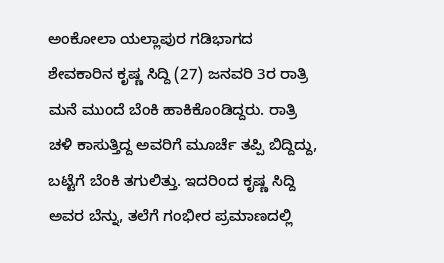ಅಂಕೋಲಾ ಯಲ್ಲಾಪುರ ಗಡಿಭಾಗದ ಶೇವಕಾರಿನ ಕೃಷ್ಣ ಸಿದ್ದಿ (27) ಜನವರಿ 3ರ ರಾತ್ರಿ ಮನೆ ಮುಂದೆ ಬೆಂಕಿ ಹಾಕಿಕೊಂಡಿದ್ದರು. ರಾತ್ರಿ ಚಳಿ ಕಾಸುತ್ತಿದ್ದ ಅವರಿಗೆ ಮೂರ್ಚೆ ತಪ್ಪಿ ಬಿದ್ದಿದ್ದು, ಬಟ್ಟೆಗೆ ಬೆಂಕಿ ತಗುಲಿತ್ತು. ಇದರಿಂದ ಕೃಷ್ಣ ಸಿದ್ದಿ ಅವರ ಬೆನ್ನು, ತಲೆಗೆ ಗಂಭೀರ ಪ್ರಮಾಣದಲ್ಲಿ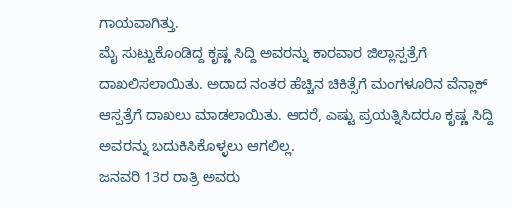ಗಾಯವಾಗಿತ್ತು.
ಮೈ ಸುಟ್ಟುಕೊಂಡಿದ್ದ ಕೃಷ್ಣ ಸಿದ್ದಿ ಅವರನ್ನು ಕಾರವಾರ ಜಿಲ್ಲಾಸ್ಪತ್ರೆಗೆ ದಾಖಲಿಸಲಾಯಿತು. ಅದಾದ ನಂತರ ಹೆಚ್ಚಿನ ಚಿಕಿತ್ಸೆಗೆ ಮಂಗಳೂರಿನ ವೆನ್ಲಾಕ್ ಆಸ್ಪತ್ರೆಗೆ ದಾಖಲು ಮಾಡಲಾಯಿತು. ಆದರೆ, ಎಷ್ಟು ಪ್ರಯತ್ನಿಸಿದರೂ ಕೃಷ್ಣ ಸಿದ್ದಿ ಅವರನ್ನು ಬದುಕಿಸಿಕೊಳ್ಳಲು ಆಗಲಿಲ್ಲ.
ಜನವರಿ 13ರ ರಾತ್ರಿ ಅವರು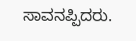ಸಾವನಪ್ಪಿದರು.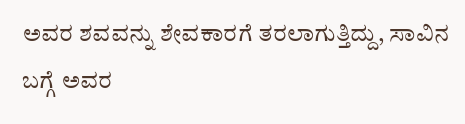ಅವರ ಶವವನ್ನು ಶೇವಕಾರಗೆ ತರಲಾಗುತ್ತಿದ್ದು, ಸಾವಿನ ಬಗ್ಗೆ ಅವರ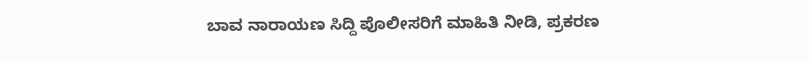ಬಾವ ನಾರಾಯಣ ಸಿದ್ದಿ ಪೊಲೀಸರಿಗೆ ಮಾಹಿತಿ ನೀಡಿ, ಪ್ರಕರಣ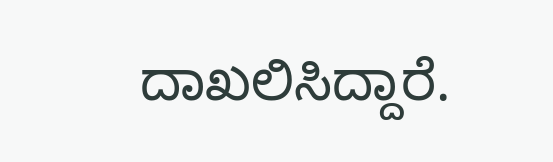ದಾಖಲಿಸಿದ್ದಾರೆ.